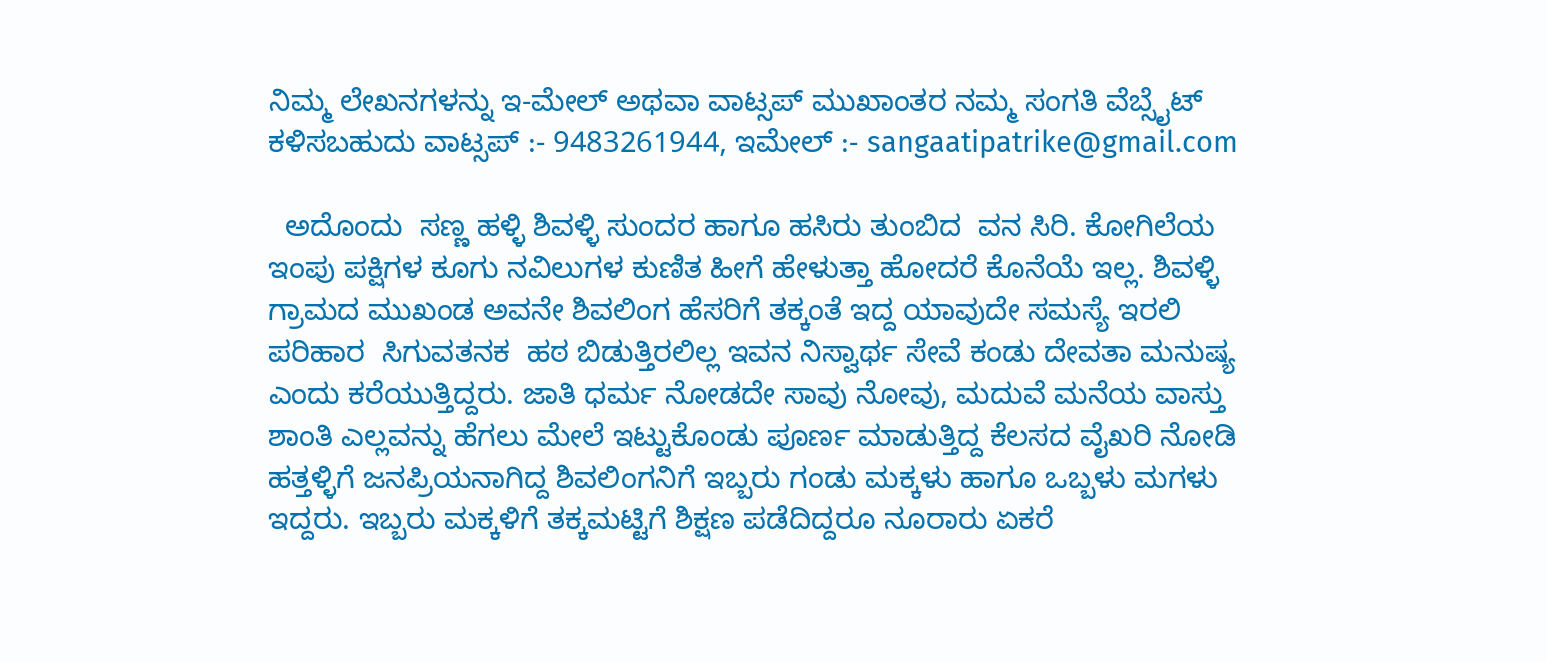ನಿಮ್ಮ ಲೇಖನಗಳನ್ನು ಇ-ಮೇಲ್ ಅಥವಾ ವಾಟ್ಸಪ್ ಮುಖಾಂತರ ನಮ್ಮ ಸಂಗತಿ ವೆಬ್ಸೈಟ್ ಕಳಿಸಬಹುದು ವಾಟ್ಸಪ್‌ :- 9483261944, ಇಮೇಲ್ :- sangaatipatrike@gmail.com

  ಅದೊಂದು  ಸಣ್ಣ ಹಳ್ಳಿ ಶಿವಳ್ಳಿ ಸುಂದರ ಹಾಗೂ ಹಸಿರು ತುಂಬಿದ  ವನ ಸಿರಿ. ಕೋಗಿಲೆಯ ಇಂಪು ಪಕ್ಷಿಗಳ ಕೂಗು ನವಿಲುಗಳ ಕುಣಿತ ಹೀಗೆ ಹೇಳುತ್ತಾ ಹೋದರೆ ಕೊನೆಯೆ ಇಲ್ಲ. ಶಿವಳ್ಳಿ ಗ್ರಾಮದ ಮುಖಂಡ ಅವನೇ ಶಿವಲಿಂಗ ಹೆಸರಿಗೆ ತಕ್ಕಂತೆ ಇದ್ದ ಯಾವುದೇ ಸಮಸ್ಯೆ ಇರಲಿ ಪರಿಹಾರ  ಸಿಗುವತನಕ  ಹಠ ಬಿಡುತ್ತಿರಲಿಲ್ಲ ಇವನ ನಿಸ್ವಾರ್ಥ ಸೇವೆ ಕಂಡು ದೇವತಾ ಮನುಷ್ಯ ಎಂದು ಕರೆಯುತ್ತಿದ್ದರು. ಜಾತಿ ಧರ್ಮ ನೋಡದೇ ಸಾವು ನೋವು, ಮದುವೆ ಮನೆಯ ವಾಸ್ತು ಶಾಂತಿ ಎಲ್ಲವನ್ನು ಹೆಗಲು ಮೇಲೆ ಇಟ್ಟುಕೊಂಡು ಪೂರ್ಣ ಮಾಡುತ್ತಿದ್ದ ಕೆಲಸದ ವೈಖರಿ ನೋಡಿ ಹತ್ತಳ್ಳಿಗೆ ಜನಪ್ರಿಯನಾಗಿದ್ದ ಶಿವಲಿಂಗನಿಗೆ ಇಬ್ಬರು ಗಂಡು ಮಕ್ಕಳು ಹಾಗೂ ಒಬ್ಬಳು ಮಗಳು ಇದ್ದರು. ಇಬ್ಬರು ಮಕ್ಕಳಿಗೆ ತಕ್ಕಮಟ್ಟಿಗೆ ಶಿಕ್ಷಣ ಪಡೆದಿದ್ದರೂ ನೂರಾರು ಏಕರೆ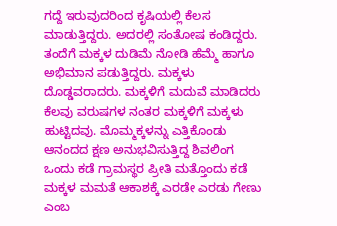ಗದ್ದೆ ಇರುವುದರಿಂದ ಕೃಷಿಯಲ್ಲಿ ಕೆಲಸ ಮಾಡುತ್ತಿದ್ದರು. ಅದರಲ್ಲಿ ಸಂತೋಷ ಕಂಡಿದ್ದರು. ತಂದೆಗೆ ಮಕ್ಕಳ ದುಡಿಮೆ ನೋಡಿ ಹೆಮ್ಮೆ ಹಾಗೂ ಅಭಿಮಾನ ಪಡುತ್ತಿದ್ದರು. ಮಕ್ಕಳು ದೊಡ್ಡವರಾದರು. ಮಕ್ಕಳಿಗೆ ಮದುವೆ ಮಾಡಿದರು ಕೆಲವು ವರುಷಗಳ ನಂತರ ಮಕ್ಕಳಿಗೆ ಮಕ್ಕಳು ಹುಟ್ಟಿದವು. ಮೊಮ್ಮಕ್ಕಳನ್ನು ಎತ್ತಿಕೊಂಡು ಆನಂದದ ಕ್ಷಣ ಅನುಭವಿಸುತ್ತಿದ್ದ ಶಿವಲಿಂಗ ಒಂದು ಕಡೆ ಗ್ರಾಮಸ್ಥರ ಪ್ರೀತಿ ಮತ್ತೊಂದು ಕಡೆ ಮಕ್ಕಳ ಮಮತೆ ಆಕಾಶಕ್ಕೆ ಎರಡೇ ಎರಡು ಗೇಣು ಎಂಬ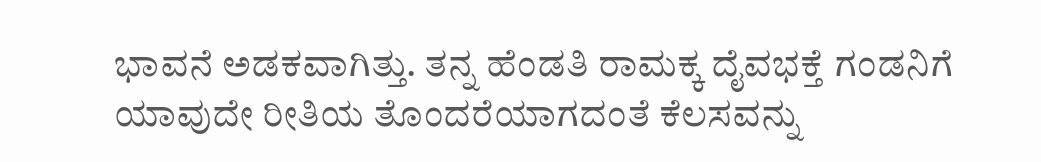ಭಾವನೆ ಅಡಕವಾಗಿತ್ತು. ತನ್ನ ಹೆಂಡತಿ ರಾಮಕ್ಕ ದೈವಭಕ್ತೆ ಗಂಡನಿಗೆ ಯಾವುದೇ ರೀತಿಯ ತೊಂದರೆಯಾಗದಂತೆ ಕೆಲಸವನ್ನು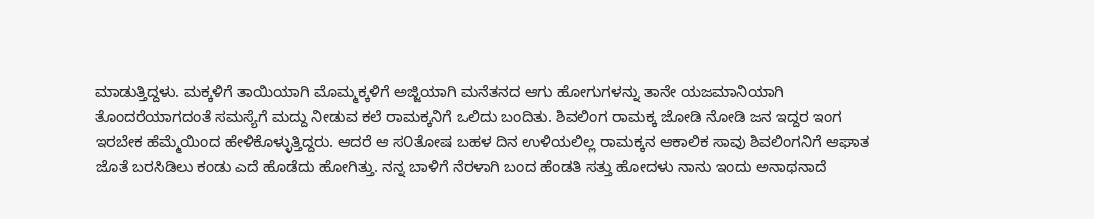ಮಾಡುತ್ತಿದ್ದಳು. ಮಕ್ಕಳಿಗೆ ತಾಯಿಯಾಗಿ ಮೊಮ್ಮಕ್ಕಳಿಗೆ ಅಜ್ಜಿಯಾಗಿ ಮನೆತನದ ಆಗು ಹೋಗುಗಳನ್ನು ತಾನೇ ಯಜಮಾನಿಯಾಗಿ ತೊಂದರೆಯಾಗದಂತೆ ಸಮಸ್ಯೆಗೆ ಮದ್ದು ನೀಡುವ ಕಲೆ ರಾಮಕ್ಕನಿಗೆ ಒಲಿದು ಬಂದಿತು. ಶಿವಲಿಂಗ ರಾಮಕ್ಕ ಜೋಡಿ ನೋಡಿ ಜನ ಇದ್ದರ ಇಂಗ ಇರಬೇಕ ಹೆಮ್ಮೆಯಿಂದ ಹೇಳಿಕೊಳ್ಳುತ್ತಿದ್ದರು. ಆದರೆ ಆ ಸ೦ತೋಷ ಬಹಳ ದಿನ ಉಳಿಯಲಿಲ್ಲ ರಾಮಕ್ಕನ ಆಕಾಲಿಕ ಸಾವು ಶಿವಲಿಂಗನಿಗೆ ಆಘಾತ ಜೊತೆ ಬರಸಿಡಿಲು ಕಂಡು ಎದೆ ಹೊಡೆದು ಹೋಗಿತ್ತು. ನನ್ನ ಬಾಳಿಗೆ ನೆರಳಾಗಿ ಬಂದ ಹೆಂಡತಿ ಸತ್ತು ಹೋದಳು ನಾನು ಇಂದು ಅನಾಥನಾದೆ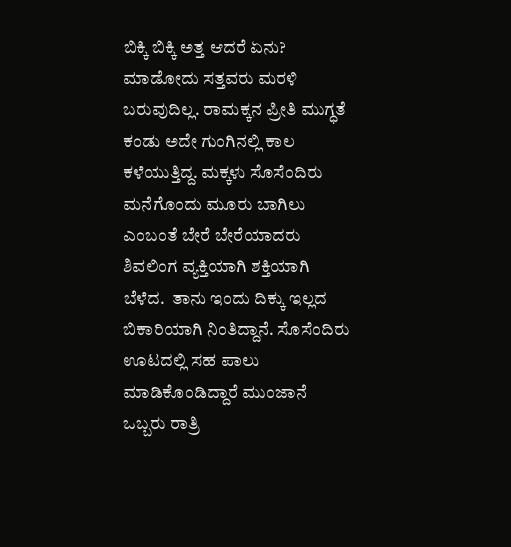ಬಿಕ್ಕಿ ಬಿಕ್ಕಿ ಅತ್ತ ಆದರೆ ಏನು? ಮಾಡೋದು ಸತ್ತವರು ಮರಳಿ ಬರುವುದಿಲ್ಲ. ರಾಮಕ್ಕನ ಪ್ರೀತಿ ಮುಗ್ಧತೆ ಕಂಡು ಅದೇ ಗುಂಗಿನಲ್ಲಿ ಕಾಲ ಕಳೆಯುತ್ತಿದ್ದ. ಮಕ್ಕಳು ಸೊಸೆಂದಿರು ಮನೆಗೊಂದು ಮೂರು ಬಾಗಿಲು ಎಂಬಂತೆ ಬೇರೆ ಬೇರೆಯಾದರು ಶಿವಲಿಂಗ ವ್ಯಕ್ತಿಯಾಗಿ ಶಕ್ತಿಯಾಗಿ ಬೆಳೆದ.  ತಾನು ಇಂದು ದಿಕ್ಕು ಇಲ್ಲದ ಬಿಕಾರಿಯಾಗಿ ನಿಂತಿದ್ದಾನೆ. ಸೊಸೆಂದಿರು ಊಟದಲ್ಲಿ ಸಹ ಪಾಲು ಮಾಡಿಕೊಂಡಿದ್ದಾರೆ ಮುಂಜಾನೆ ಒಬ್ಬರು ರಾತ್ರಿ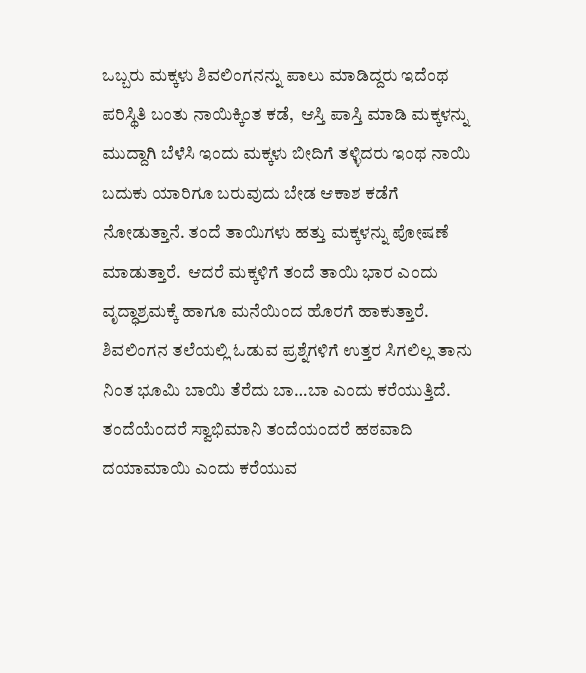ಒಬ್ಬರು ಮಕ್ಕಳು ಶಿವಲಿಂಗನನ್ನು ಪಾಲು ಮಾಡಿದ್ದರು ಇದೆಂಥ ಪರಿಸ್ಥಿತಿ ಬಂತು ನಾಯಿಕ್ಕಿಂತ ಕಡೆ,  ಆಸ್ತಿ ಪಾಸ್ತಿ ಮಾಡಿ ಮಕ್ಕಳನ್ನು ಮುದ್ದಾಗಿ ಬೆಳೆಸಿ ಇಂದು ಮಕ್ಕಳು ಬೀದಿಗೆ ತಳ್ಳಿದರು ಇಂಥ ನಾಯಿ ಬದುಕು ಯಾರಿಗೂ ಬರುವುದು ಬೇಡ ಆಕಾಶ ಕಡೆಗೆ ನೋಡುತ್ತಾನೆ. ತಂದೆ ತಾಯಿಗಳು ಹತ್ತು ಮಕ್ಕಳನ್ನು ಪೋಷಣೆ ಮಾಡುತ್ತಾರೆ.  ಆದರೆ ಮಕ್ಕಳಿಗೆ ತಂದೆ ತಾಯಿ ಭಾರ ಎಂದು ವೃದ್ಧಾಶ್ರಮಕ್ಕೆ ಹಾಗೂ ಮನೆಯಿಂದ ಹೊರಗೆ ಹಾಕುತ್ತಾರೆ. ಶಿವಲಿಂಗನ ತಲೆಯಲ್ಲಿ ಓಡುವ ಪ್ರಶ್ನೆಗಳಿಗೆ ಉತ್ತರ ಸಿಗಲಿಲ್ಲ ತಾನು ನಿಂತ ಭೂಮಿ ಬಾಯಿ ತೆರೆದು ಬಾ…ಬಾ ಎಂದು ಕರೆಯುತ್ತಿದೆ. ತಂದೆಯೆಂದರೆ ಸ್ವಾಭಿಮಾನಿ ತಂದೆಯಂದರೆ ಹಠವಾದಿ ದಯಾಮಾಯಿ ಎಂದು ಕರೆಯುವ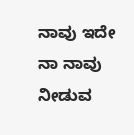ನಾವು ಇದೇ ನಾ ನಾವು ನೀಡುವ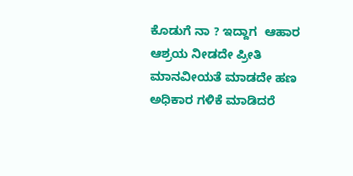ಕೊಡುಗೆ ನಾ ? ಇದ್ದಾಗ  ಆಹಾರ  ಆಶ್ರಯ ನೀಡದೇ ಪ್ರೀತಿ ಮಾನವೀಯತೆ ಮಾಡದೇ ಹಣ ಅಧಿಕಾರ ಗಳಿಕೆ ಮಾಡಿದರೆ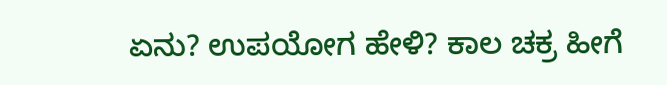ಏನು? ಉಪಯೋಗ ಹೇಳಿ? ಕಾಲ ಚಕ್ರ ಹೀಗೆ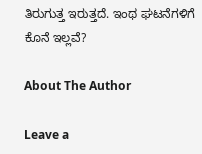ತಿರುಗುತ್ತ ಇರುತ್ತದೆ. ಇಂಥ ಘಟನೆಗಳಿಗೆ ಕೊನೆ ಇಲ್ಲವೆ?

About The Author

Leave a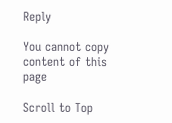Reply

You cannot copy content of this page

Scroll to Top